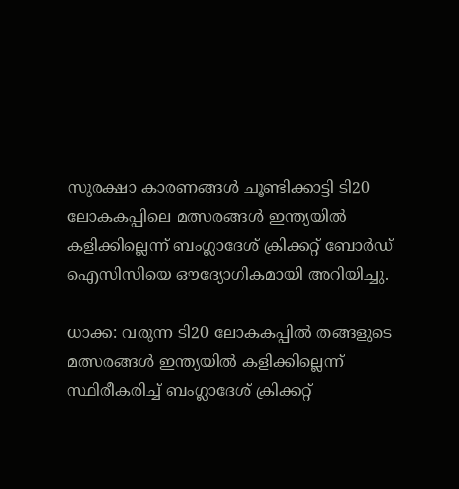സുരക്ഷാ കാരണങ്ങള്‍ ചൂണ്ടിക്കാട്ടി ടി20 ലോകകപ്പിലെ മത്സരങ്ങള്‍ ഇന്ത്യയില്‍ കളിക്കില്ലെന്ന് ബംഗ്ലാദേശ് ക്രിക്കറ്റ് ബോര്‍ഡ് ഐസിസിയെ ഔദ്യോഗികമായി അറിയിച്ചു.

ധാക്ക: വരുന്ന ടി20 ലോകകപ്പില്‍ തങ്ങളുടെ മത്സരങ്ങള്‍ ഇന്ത്യയില്‍ കളിക്കില്ലെന്ന് സ്ഥിരീകരിച്ച് ബംഗ്ലാദേശ് ക്രിക്കറ്റ്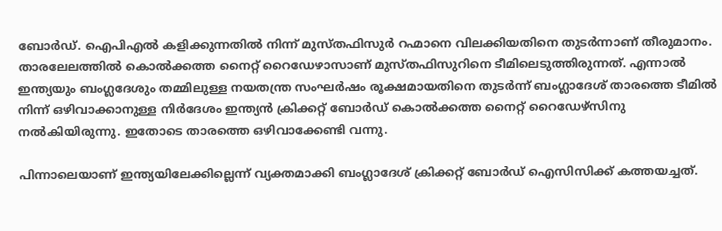ബോര്‍ഡ്. ഐപിഎല്‍ കളിക്കുന്നതില്‍ നിന്ന് മുസ്തഫിസുര്‍ റഹ്മാനെ വിലക്കിയതിനെ തുടര്‍ന്നാണ് തീരുമാനം. താരലേലത്തില്‍ കൊല്‍ക്കത്ത നൈറ്റ് റൈഡേഴാസാണ് മുസ്തഫിസുറിനെ ടീമിലെടുത്തിരുന്നത്. എന്നാല്‍ ഇന്ത്യയും ബംഗ്ലദേശും തമ്മിലുള്ള നയതന്ത്ര സംഘര്‍ഷം രൂക്ഷമായതിനെ തുടര്‍ന്ന് ബംഗ്ലാദേശ് താരത്തെ ടീമില്‍ നിന്ന് ഒഴിവാക്കാനുള്ള നിര്‍ദേശം ഇന്ത്യന്‍ ക്രിക്കറ്റ് ബോര്‍ഡ് കൊല്‍ക്കത്ത നൈറ്റ് റൈഡേഴ്‌സിനു നല്‍കിയിരുന്നു. ഇതോടെ താരത്തെ ഒഴിവാക്കേണ്ടി വന്നു.

പിന്നാലെയാണ് ഇന്ത്യയിലേക്കില്ലെന്ന് വ്യക്തമാക്കി ബംഗ്ലാദേശ് ക്രിക്കറ്റ് ബോര്‍ഡ് ഐസിസിക്ക് കത്തയച്ചത്.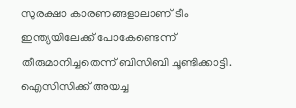സുരക്ഷാ കാരണങ്ങളാലാണ് ടീം ഇന്ത്യയിലേക്ക് പോകേണ്ടെന്ന് തീരുമാനിച്ചതെന്ന് ബിസിബി ചൂണ്ടിക്കാട്ടി. ഐസിസിക്ക് അയച്ച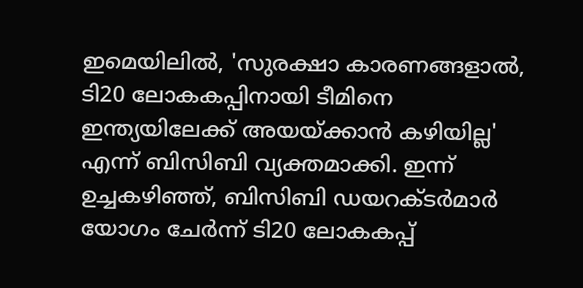ഇമെയിലില്‍, 'സുരക്ഷാ കാരണങ്ങളാല്‍, ടി20 ലോകകപ്പിനായി ടീമിനെ ഇന്ത്യയിലേക്ക് അയയ്ക്കാന്‍ കഴിയില്ല' എന്ന് ബിസിബി വ്യക്തമാക്കി. ഇന്ന് ഉച്ചകഴിഞ്ഞ്, ബിസിബി ഡയറക്ടര്‍മാര്‍ യോഗം ചേര്‍ന്ന് ടി20 ലോകകപ്പ്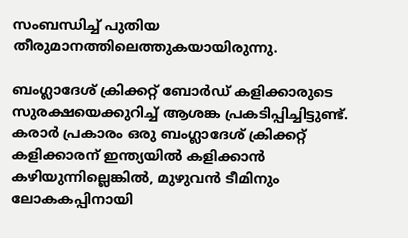സംബന്ധിച്ച് പുതിയ തീരുമാനത്തിലെത്തുകയായിരുന്നു.

ബംഗ്ലാദേശ് ക്രിക്കറ്റ് ബോര്‍ഡ് കളിക്കാരുടെ സുരക്ഷയെക്കുറിച്ച് ആശങ്ക പ്രകടിപ്പിച്ചിട്ടുണ്ട്. കരാര്‍ പ്രകാരം ഒരു ബംഗ്ലാദേശ് ക്രിക്കറ്റ് കളിക്കാരന് ഇന്ത്യയില്‍ കളിക്കാന്‍ കഴിയുന്നില്ലെങ്കില്‍, മുഴുവന്‍ ടീമിനും ലോകകപ്പിനായി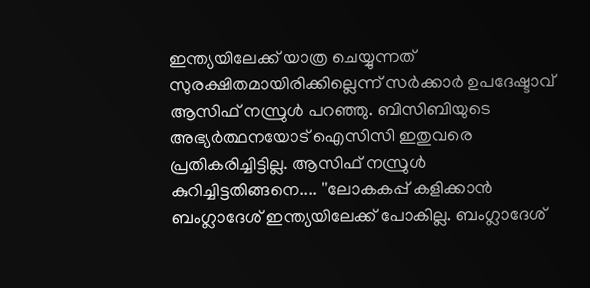ഇന്ത്യയിലേക്ക് യാത്ര ചെയ്യുന്നത് സുരക്ഷിതമായിരിക്കില്ലെന്ന് സര്‍ക്കാര്‍ ഉപദേഷ്ടാവ് ആസിഫ് നസ്രുള്‍ പറഞ്ഞു. ബിസിബിയുടെ അഭ്യര്‍ത്ഥനയോട് ഐസിസി ഇതുവരെ പ്രതികരിച്ചിട്ടില്ല. ആസിഫ് നസ്രുള്‍ കുറിച്ചിട്ടതിങ്ങനെ.... ''ലോകകപ്പ് കളിക്കാന്‍ ബംഗ്ലാദേശ് ഇന്ത്യയിലേക്ക് പോകില്ല. ബംഗ്ലാദേശ്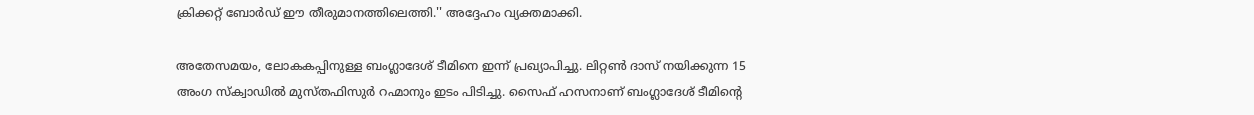ക്രിക്കറ്റ് ബോര്‍ഡ് ഈ തീരുമാനത്തിലെത്തി.'' അദ്ദേഹം വ്യക്തമാക്കി.

അതേസമയം, ലോകകപ്പിനുള്ള ബംഗ്ലാദേശ് ടീമിനെ ഇന്ന് പ്രഖ്യാപിച്ചു. ലിറ്റണ്‍ ദാസ് നയിക്കുന്ന 15 അംഗ സ്‌ക്വാഡില്‍ മുസ്തഫിസുര്‍ റഹ്മാനും ഇടം പിടിച്ചു. സൈഫ് ഹസനാണ് ബംഗ്ലാദേശ് ടീമിന്റെ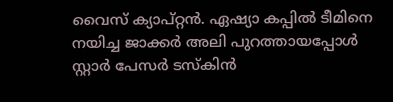വൈസ് ക്യാപ്റ്റന്‍. ഏഷ്യാ കപ്പില്‍ ടീമിനെ നയിച്ച ജാക്കര്‍ അലി പുറത്തായപ്പോള്‍ സ്റ്റാര്‍ പേസര്‍ ടസ്‌കിന്‍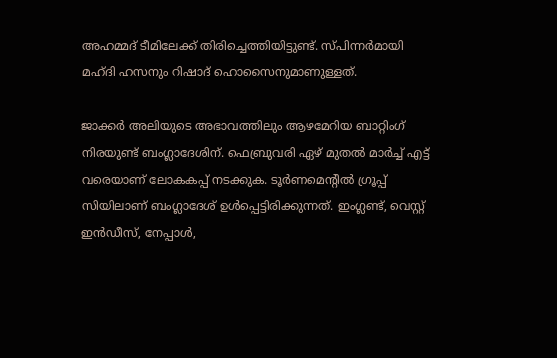അഹമ്മദ് ടീമിലേക്ക് തിരിച്ചെത്തിയിട്ടുണ്ട്. സ്പിന്നര്‍മായി മഹ്ദി ഹസനും റിഷാദ് ഹൊസൈനുമാണുള്ളത്.

ജാക്കര്‍ അലിയുടെ അഭാവത്തിലും ആഴമേറിയ ബാറ്റിംഗ് നിരയുണ്ട് ബംഗ്ലാദേശിന്. ഫെബ്രുവരി ഏഴ് മുതല്‍ മാര്‍ച്ച് എട്ട് വരെയാണ് ലോകകപ്പ് നടക്കുക. ടൂര്‍ണമെന്റില്‍ ഗ്രൂപ്പ് സിയിലാണ് ബംഗ്ലാദേശ് ഉള്‍പ്പെട്ടിരിക്കുന്നത്. ഇംഗ്ലണ്ട്, വെസ്റ്റ് ഇന്‍ഡീസ്, നേപ്പാള്‍,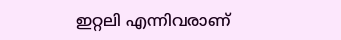ഇറ്റലി എന്നിവരാണ്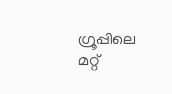ഗ്രൂപ്പിലെ മറ്റ്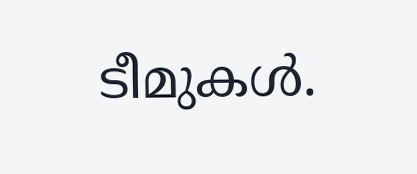ടീമുകള്‍.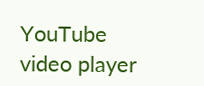YouTube video player